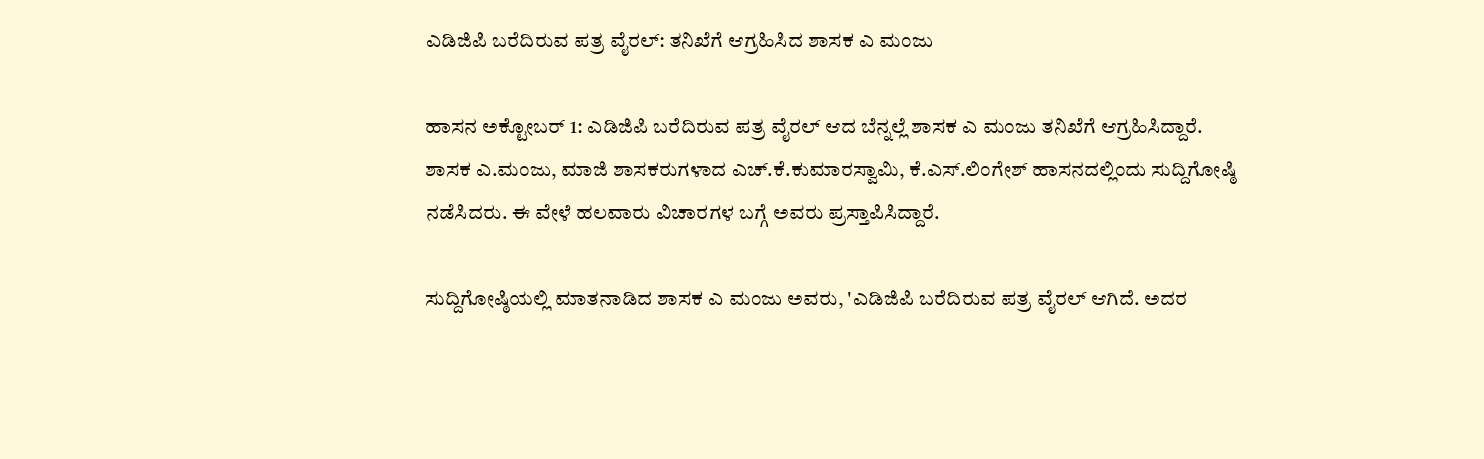ಎಡಿಜಿಪಿ ಬರೆದಿರುವ ಪತ್ರ ವೈರಲ್: ತನಿಖೆಗೆ ಆಗ್ರಹಿಸಿದ ಶಾಸಕ ಎ ಮಂಜು

ಹಾಸನ ಅಕ್ಟೋಬರ್ 1: ಎಡಿಜಿಪಿ ಬರೆದಿರುವ ಪತ್ರ ವೈರಲ್ ಆದ ಬೆನ್ನಲ್ಲೆ ಶಾಸಕ ಎ ಮಂಜು ತನಿಖೆಗೆ ಆಗ್ರಹಿಸಿದ್ದಾರೆ. ಶಾಸಕ ಎ.ಮಂಜು, ಮಾಜಿ ಶಾಸಕರುಗಳಾದ ಎಚ್.ಕೆ.ಕುಮಾರಸ್ವಾಮಿ, ಕೆ.ಎಸ್.ಲಿಂಗೇಶ್ ಹಾಸನದಲ್ಲಿಂದು ಸುದ್ದಿಗೋಷ್ಠಿ ನಡೆಸಿದರು. ಈ ವೇಳೆ ಹಲವಾರು ವಿಚಾರಗಳ ಬಗ್ಗೆ ಅವರು ಪ್ರಸ್ತಾಪಿಸಿದ್ದಾರೆ.

ಸುದ್ದಿಗೋಷ್ಠಿಯಲ್ಲಿ ಮಾತನಾಡಿದ ಶಾಸಕ ಎ ಮಂಜು ಅವರು, 'ಎಡಿಜಿಪಿ ಬರೆದಿರುವ ಪತ್ರ ವೈರಲ್ ಆಗಿದೆ. ಅದರ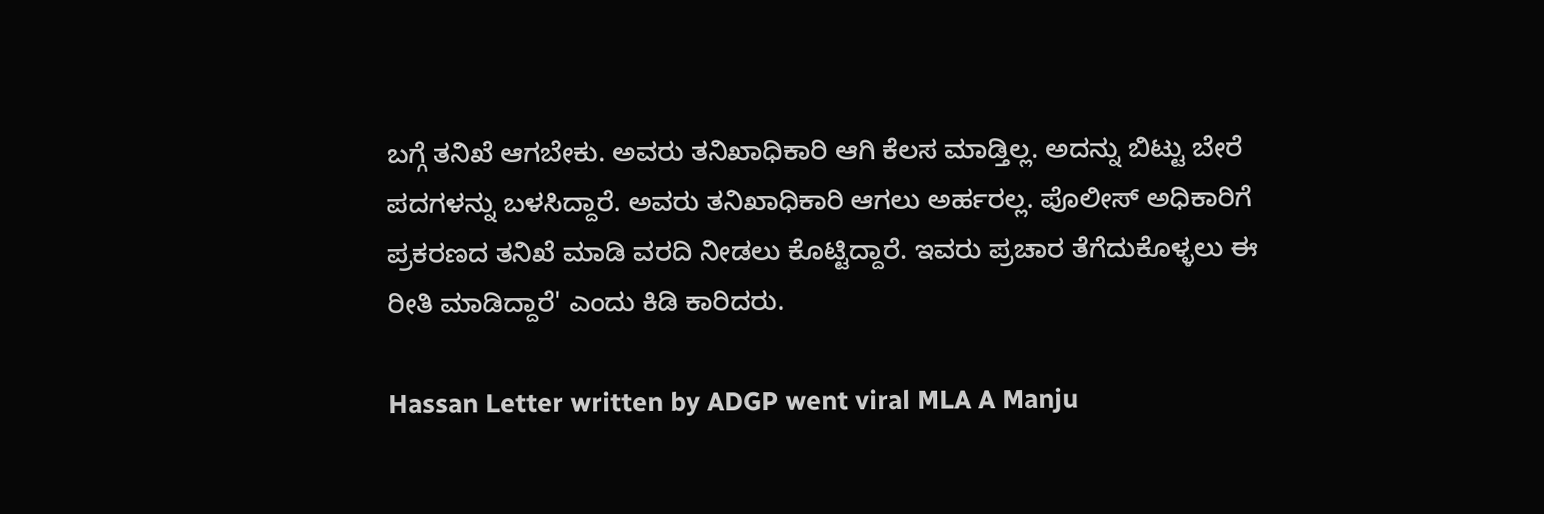ಬಗ್ಗೆ ತನಿಖೆ ಆಗಬೇಕು. ಅವರು ತನಿಖಾಧಿಕಾರಿ ಆಗಿ ಕೆಲಸ ಮಾಡ್ತಿಲ್ಲ. ಅದನ್ನು ಬಿಟ್ಟು ಬೇರೆ ಪದಗಳನ್ನು ಬಳಸಿದ್ದಾರೆ. ಅವರು ತನಿಖಾಧಿಕಾರಿ ಆಗಲು ಅರ್ಹರಲ್ಲ. ಪೊಲೀಸ್ ಅಧಿಕಾರಿಗೆ ಪ್ರಕರಣದ ತನಿಖೆ ಮಾಡಿ ವರದಿ ನೀಡಲು ಕೊಟ್ಟಿದ್ದಾರೆ. ಇವರು ಪ್ರಚಾರ ತೆಗೆದುಕೊಳ್ಳಲು ಈ ರೀತಿ ಮಾಡಿದ್ದಾರೆ' ಎಂದು ಕಿಡಿ ಕಾರಿದರು.

Hassan Letter written by ADGP went viral MLA A Manju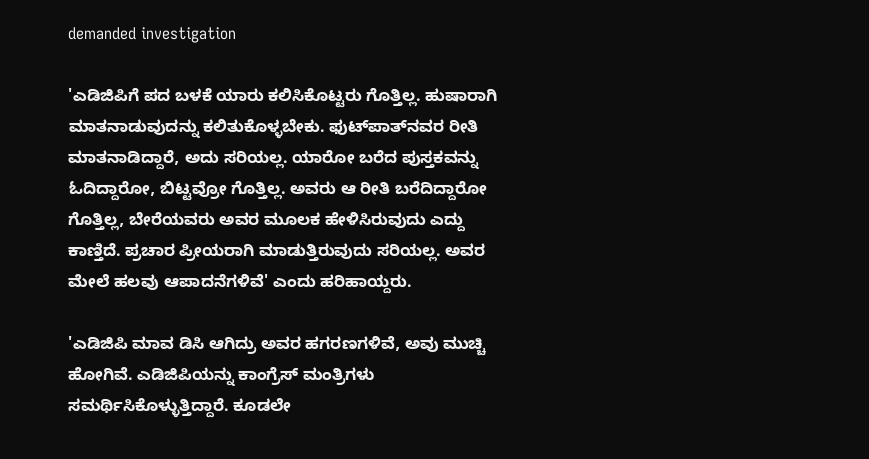demanded investigation

'ಎಡಿಜಿಪಿಗೆ ಪದ ಬಳಕೆ ಯಾರು ಕಲಿಸಿಕೊಟ್ಟರು ಗೊತ್ತಿಲ್ಲ. ಹುಷಾರಾಗಿ ಮಾತನಾಡುವುದನ್ನು ಕಲಿತುಕೊಳ್ಳಬೇಕು. ಫುಟ್‌ಪಾತ್‌ನವರ ರೀತಿ ಮಾತನಾಡಿದ್ದಾರೆ, ಅದು ಸರಿಯಲ್ಲ. ಯಾರೋ ಬರೆದ ಪುಸ್ತಕವನ್ನು ಓದಿದ್ದಾರೋ, ಬಿಟ್ಟವ್ರೋ ಗೊತ್ತಿಲ್ಲ. ಅವರು ಆ ರೀತಿ ಬರೆದಿದ್ದಾರೋ ಗೊತ್ತಿಲ್ಲ, ಬೇರೆಯವರು ಅವರ ಮೂಲಕ ಹೇಳಿಸಿರುವುದು ಎದ್ದು ಕಾಣ್ತಿದೆ. ಪ್ರಚಾರ ಪ್ರೀಯರಾಗಿ ಮಾಡುತ್ತಿರುವುದು ಸರಿಯಲ್ಲ. ಅವರ ಮೇಲೆ ಹಲವು ಆಪಾದನೆಗಳಿವೆ' ಎಂದು ಹರಿಹಾಯ್ದರು.

'ಎಡಿಜಿಪಿ ಮಾವ ಡಿಸಿ ಆಗಿದ್ರು ಅವರ ಹಗರಣಗಳಿವೆ, ಅವು ಮುಚ್ಚಿ ಹೋಗಿವೆ. ಎಡಿಜಿಪಿಯನ್ನು ಕಾಂಗ್ರೆಸ್ ಮಂತ್ರಿಗಳು ಸಮರ್ಥಿಸಿಕೊಳ್ಳುತ್ತಿದ್ದಾರೆ. ಕೂಡಲೇ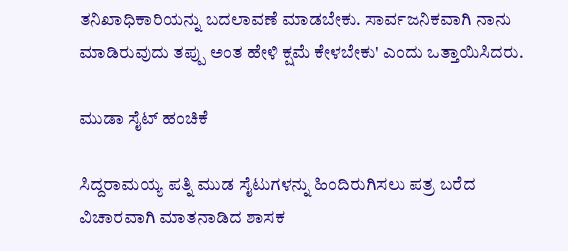ತನಿಖಾಧಿಕಾರಿಯನ್ನು ಬದಲಾವಣೆ ಮಾಡಬೇಕು. ಸಾರ್ವಜನಿಕವಾಗಿ ನಾನು ಮಾಡಿರುವುದು ತಪ್ಪು ಅಂತ ಹೇಳಿ ಕ್ಷಮೆ ಕೇಳಬೇಕು' ಎಂದು ಒತ್ತಾಯಿಸಿದರು.

ಮುಡಾ ಸೈಟ್ ಹಂಚಿಕೆ

ಸಿದ್ದರಾಮಯ್ಯ ಪತ್ನಿ ಮುಡ ಸೈಟುಗಳನ್ನು ಹಿಂದಿರುಗಿಸಲು ಪತ್ರ ಬರೆದ ವಿಚಾರವಾಗಿ ಮಾತನಾಡಿದ ಶಾಸಕ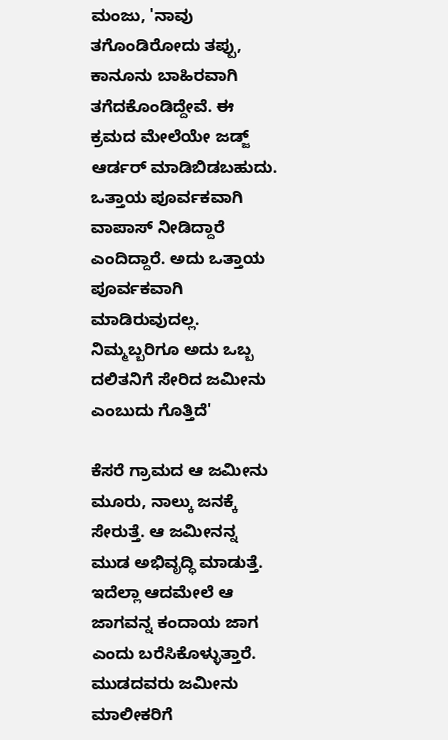ಮಂಜು, 'ನಾವು ತಗೊಂಡಿರೋದು ತಪ್ಪು, ಕಾನೂನು ಬಾಹಿರವಾಗಿ ತಗೆದಕೊಂಡಿದ್ದೇವೆ. ಈ ಕ್ರಮದ ಮೇಲೆಯೇ ಜಡ್ಜ್ ಆರ್ಡರ್ ಮಾಡಿಬಿಡಬಹುದು. ಒತ್ತಾಯ ಪೂರ್ವಕವಾಗಿ ವಾಪಾಸ್ ನೀಡಿದ್ದಾರೆ ಎಂದಿದ್ದಾರೆ. ಅದು ಒತ್ತಾಯ ಪೂರ್ವಕವಾಗಿ ಮಾಡಿರುವುದಲ್ಲ. ನಿಮ್ಮಬ್ಬರಿಗೂ ಅದು ಒಬ್ಬ ದಲಿತನಿಗೆ ಸೇರಿದ ಜಮೀನು ಎಂಬುದು ಗೊತ್ತಿದೆ'

ಕೆಸರೆ ಗ್ರಾಮದ ಆ ಜಮೀನು ಮೂರು, ನಾಲ್ಕು ಜನಕ್ಕೆ ಸೇರುತ್ತೆ. ಆ ಜಮೀನನ್ನ ಮುಡ ಅಭಿವೃದ್ಧಿ ಮಾಡುತ್ತೆ. ಇದೆಲ್ಲಾ ಆದಮೇಲೆ ಆ ಜಾಗವನ್ನ ಕಂದಾಯ ಜಾಗ ಎಂದು ಬರೆಸಿಕೊಳ್ಳುತ್ತಾರೆ. ಮುಡದವರು ಜಮೀನು ಮಾಲೀಕರಿಗೆ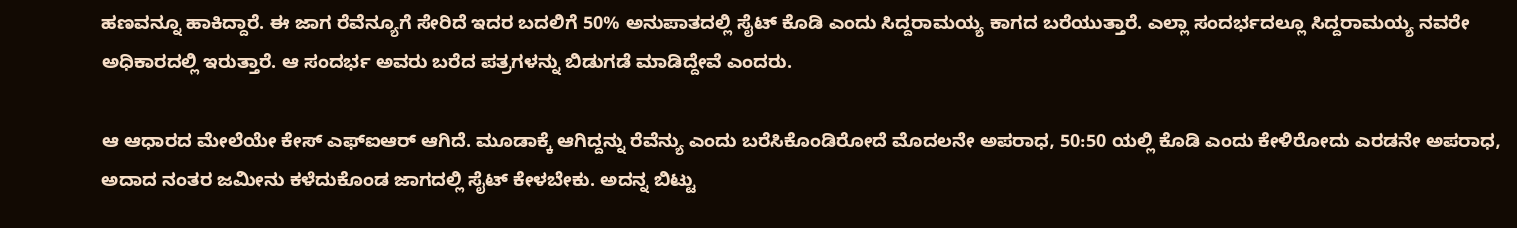ಹಣವನ್ನೂ ಹಾಕಿದ್ದಾರೆ. ಈ ಜಾಗ ರೆವೆನ್ಯೂಗೆ ಸೇರಿದೆ ಇದರ‌ ಬದಲಿಗೆ 50% ಅನುಪಾತದಲ್ಲಿ ಸೈಟ್ ಕೊಡಿ ಎಂದು ಸಿದ್ದರಾಮಯ್ಯ ಕಾಗದ ಬರೆಯುತ್ತಾರೆ. ಎಲ್ಲಾ ಸಂದರ್ಭದಲ್ಲೂ ಸಿದ್ದರಾಮಯ್ಯ ನವರೇ ಅಧಿಕಾರದಲ್ಲಿ‌ ಇರುತ್ತಾರೆ. ಆ ಸಂದರ್ಭ ಅವರು ಬರೆದ ಪತ್ರಗಳನ್ನು ಬಿಡುಗಡೆ ಮಾಡಿದ್ದೇವೆ ಎಂದರು.

ಆ ಆಧಾರದ ಮೇಲೆಯೇ ಕೇಸ್ ಎಫ್ಐಆರ್ ಆಗಿದೆ. ಮೂಡಾಕ್ಕೆ ಆಗಿದ್ದನ್ನು ರೆವೆನ್ಯು ಎಂದು ಬರೆಸಿಕೊಂಡಿರೋದೆ ಮೊದಲನೇ ಅಪರಾಧ, 50:50 ಯಲ್ಲಿ ಕೊಡಿ ಎಂದು ಕೇಳಿರೋದು ಎರಡನೇ ಅಪರಾಧ, ಅದಾದ ನಂತರ‌ ಜಮೀನು ಕಳೆದುಕೊಂಡ ಜಾಗದಲ್ಲಿ ಸೈಟ್ ಕೇಳಬೇಕು. ಅದನ್ನ ಬಿಟ್ಟು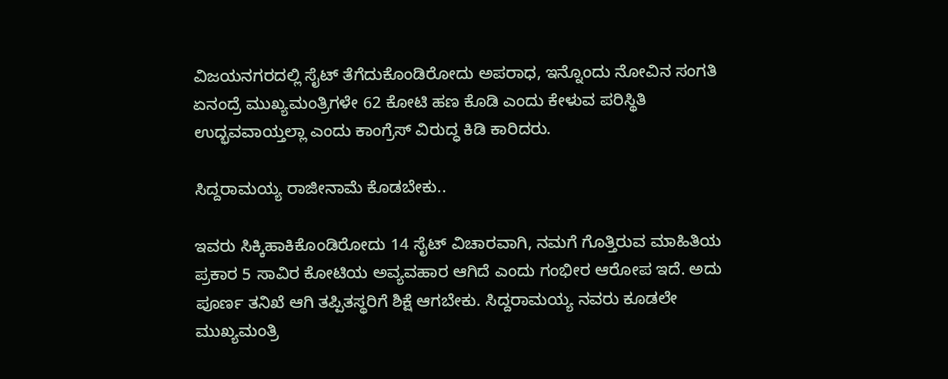ವಿಜಯನಗರದಲ್ಲಿ ಸೈಟ್ ತೆಗೆದುಕೊಂಡಿರೋದು ಅಪರಾಧ, ಇನ್ನೊಂದು ನೋವಿನ ಸಂಗತಿ ಏನಂದ್ರೆ ಮುಖ್ಯಮಂತ್ರಿಗಳೇ 62 ಕೋಟಿ ಹಣ ಕೊಡಿ ಎಂದು ಕೇಳುವ ಪರಿಸ್ಥಿತಿ‌ ಉದ್ಭವವಾಯ್ತಲ್ಲಾ ಎಂದು ಕಾಂಗ್ರೆಸ್‌ ವಿರುದ್ಧ ಕಿಡಿ ಕಾರಿದರು.

ಸಿದ್ದರಾಮಯ್ಯ ರಾಜೀನಾಮೆ ಕೊಡಬೇಕು..

ಇವರು ಸಿಕ್ಕಿಹಾಕಿಕೊಂಡಿರೋದು 14 ಸೈಟ್ ವಿಚಾರವಾಗಿ, ನಮಗೆ ಗೊತ್ತಿರುವ ಮಾಹಿತಿಯ ಪ್ರಕಾರ 5 ಸಾವಿರ ಕೋಟಿಯ ಅವ್ಯವಹಾರ ಆಗಿದೆ ಎಂದು ಗಂಭೀರ ಆರೋಪ ಇದೆ. ಅದು ಪೂರ್ಣ ತನಿಖೆ ಆಗಿ ತಪ್ಪಿತಸ್ಥರಿಗೆ ಶಿಕ್ಷೆ ಆಗಬೇಕು. ಸಿದ್ದರಾಮಯ್ಯ ನವರು ಕೂಡಲೇ ಮುಖ್ಯಮಂತ್ರಿ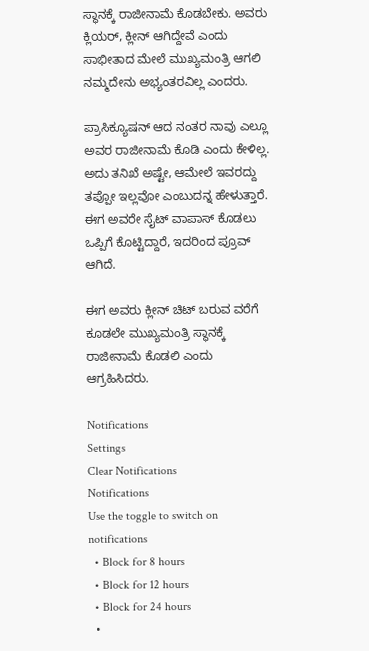ಸ್ಥಾನಕ್ಕೆ ರಾಜೀನಾಮೆ ಕೊಡಬೇಕು. ಅವರು ಕ್ಲಿಯರ್, ಕ್ಲೀನ್ ಆಗಿದ್ದೇವೆ ಎಂದು ಸಾಭೀತಾದ‌ ಮೇಲೆ ಮುಖ್ಯಮಂತ್ರಿ ಆಗಲಿ ನಮ್ಮದೇನು ಅಭ್ಯಂತರವಿಲ್ಲ ಎಂದರು.

ಪ್ರಾಸಿಕ್ಯೂಷನ್ ಆದ ನಂತರ ನಾವು ಎಲ್ಲೂ ಅವರ ರಾಜೀನಾಮೆ ಕೊಡಿ ಎಂದು ಕೇಳಿಲ್ಲ. ಅದು ತನಿಖೆ ಅಷ್ಟೇ, ಆಮೇಲೆ ಇವರದ್ದು ತಪ್ಪೋ ಇಲ್ಲವೋ ಎಂಬುದನ್ನ ಹೇಳುತ್ತಾರೆ. ಈಗ ಅವರೇ ಸೈಟ್ ವಾಪಾಸ್ ಕೊಡಲು ಒಪ್ಪಿಗೆ ಕೊಟ್ಟಿದ್ದಾರೆ, ಇದರಿಂದ ಪ್ರೂವ್ ಆಗಿದೆ.

ಈಗ ಅವರು ಕ್ಲೀನ್ ಚಿಟ್ ಬರುವ ವರೆಗೆ ಕೂಡಲೇ ಮುಖ್ಯಮಂತ್ರಿ ಸ್ಥಾನಕ್ಕೆ ರಾಜೀನಾಮೆ ‌ಕೊಡಲಿ ಎಂದು ಆಗ್ರಹಿಸಿದರು.

Notifications
Settings
Clear Notifications
Notifications
Use the toggle to switch on notifications
  • Block for 8 hours
  • Block for 12 hours
  • Block for 24 hours
  •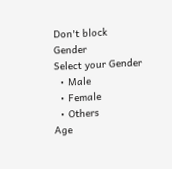Don't block
Gender
Select your Gender
  • Male
  • Female
  • Others
Age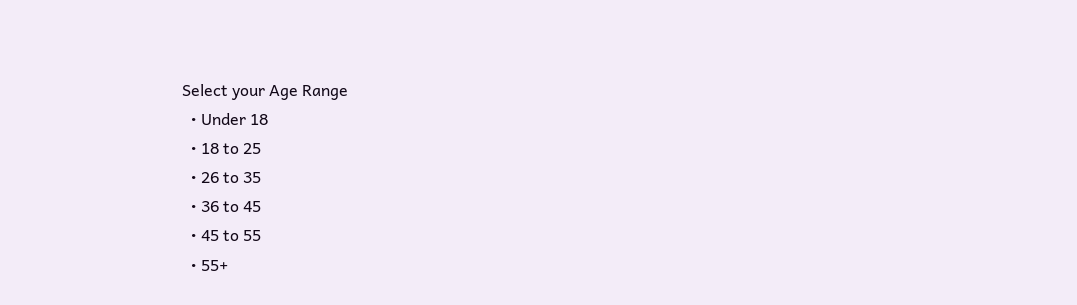Select your Age Range
  • Under 18
  • 18 to 25
  • 26 to 35
  • 36 to 45
  • 45 to 55
  • 55+